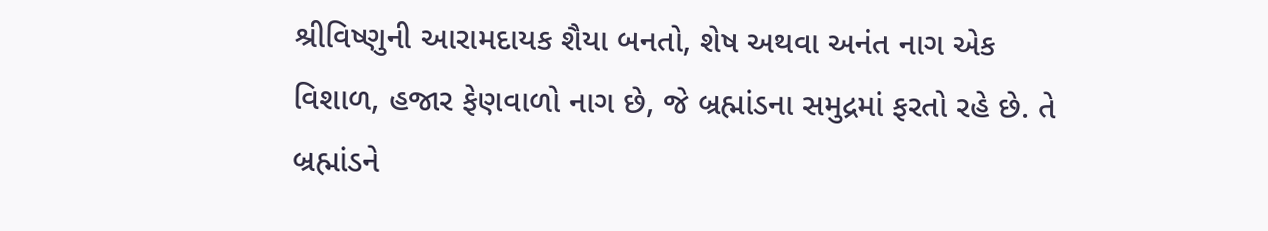શ્રીવિષ્ણુની આરામદાયક શૈયા બનતો, શેષ અથવા અનંત નાગ એક વિશાળ, હજાર ફેણવાળો નાગ છે, જે બ્રહ્માંડના સમુદ્રમાં ફરતો રહે છે. તે બ્રહ્માંડને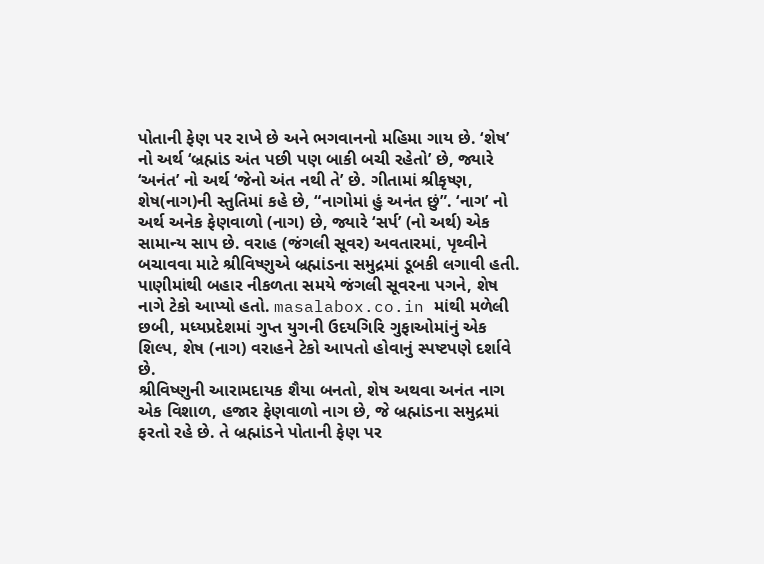પોતાની ફેણ પર રાખે છે અને ભગવાનનો મહિમા ગાય છે. ‘શેષ’ નો અર્થ ‘બ્રહ્માંડ અંત પછી પણ બાકી બચી રહેતો’ છે, જ્યારે ‘અનંત’ નો અર્થ ‘જેનો અંત નથી તે’ છે. ગીતામાં શ્રીકૃષ્ણ, શેષ(નાગ)ની સ્તુતિમાં કહે છે, “નાગોમાં હું અનંત છું”. ‘નાગ’ નો અર્થ અનેક ફેણવાળો (નાગ) છે, જ્યારે ‘સર્પ’ (નો અર્થ) એક સામાન્ય સાપ છે. વરાહ (જંગલી સૂવર) અવતારમાં, પૃથ્વીને બચાવવા માટે શ્રીવિષ્ણુએ બ્રહ્માંડના સમુદ્રમાં ડૂબકી લગાવી હતી. પાણીમાંથી બહાર નીકળતા સમયે જંગલી સૂવરના પગને, શેષ નાગે ટેકો આપ્યો હતો. masalabox.co.in માંથી મળેલી છબી, મધ્યપ્રદેશમાં ગુપ્ત યુગની ઉદયગિરિ ગુફાઓમાંનું એક શિલ્પ, શેષ (નાગ) વરાહને ટેકો આપતો હોવાનું સ્પષ્ટપણે દર્શાવે છે.
શ્રીવિષ્ણુની આરામદાયક શૈયા બનતો, શેષ અથવા અનંત નાગ એક વિશાળ, હજાર ફેણવાળો નાગ છે, જે બ્રહ્માંડના સમુદ્રમાં ફરતો રહે છે. તે બ્રહ્માંડને પોતાની ફેણ પર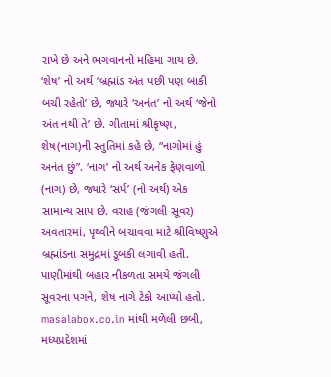રાખે છે અને ભગવાનનો મહિમા ગાય છે. ‘શેષ’ નો અર્થ ‘બ્રહ્માંડ અંત પછી પણ બાકી બચી રહેતો’ છે, જ્યારે ‘અનંત’ નો અર્થ ‘જેનો અંત નથી તે’ છે. ગીતામાં શ્રીકૃષ્ણ, શેષ(નાગ)ની સ્તુતિમાં કહે છે, “નાગોમાં હું અનંત છું”. ‘નાગ’ નો અર્થ અનેક ફેણવાળો (નાગ) છે, જ્યારે ‘સર્પ’ (નો અર્થ) એક સામાન્ય સાપ છે. વરાહ (જંગલી સૂવર) અવતારમાં, પૃથ્વીને બચાવવા માટે શ્રીવિષ્ણુએ બ્રહ્માંડના સમુદ્રમાં ડૂબકી લગાવી હતી. પાણીમાંથી બહાર નીકળતા સમયે જંગલી સૂવરના પગને, શેષ નાગે ટેકો આપ્યો હતો. masalabox.co.in માંથી મળેલી છબી, મધ્યપ્રદેશમાં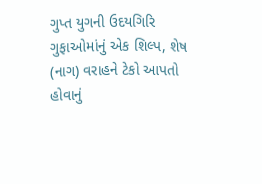ગુપ્ત યુગની ઉદયગિરિ ગુફાઓમાંનું એક શિલ્પ, શેષ (નાગ) વરાહને ટેકો આપતો હોવાનું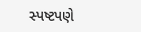સ્પષ્ટપણે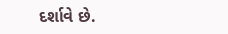દર્શાવે છે.